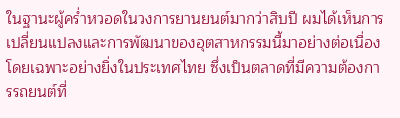ในฐานะผู้คร่ำหวอดในวงการยานยนต์มากว่าสิบปี ผมได้เห็นการเปลี่ยนแปลงและการพัฒนาของอุตสาหกรรมนี้มาอย่างต่อเนื่อง โดยเฉพาะอย่างยิ่งในประเทศไทย ซึ่งเป็นตลาดที่มีความต้องการรถยนต์ที่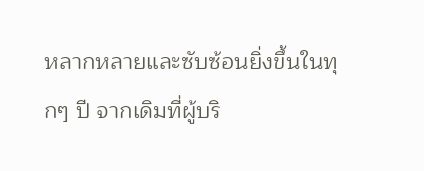หลากหลายและซับซ้อนยิ่งขึ้นในทุกๆ ปี จากเดิมที่ผู้บริ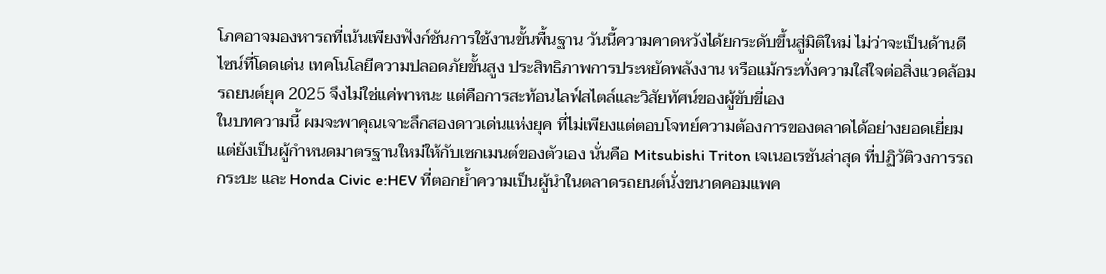โภคอาจมองหารถที่เน้นเพียงฟังก์ชันการใช้งานขั้นพื้นฐาน วันนี้ความคาดหวังได้ยกระดับขึ้นสู่มิติใหม่ ไม่ว่าจะเป็นด้านดีไซน์ที่โดดเด่น เทคโนโลยีความปลอดภัยขั้นสูง ประสิทธิภาพการประหยัดพลังงาน หรือแม้กระทั่งความใส่ใจต่อสิ่งแวดล้อม รถยนต์ยุค 2025 จึงไม่ใช่แค่พาหนะ แต่คือการสะท้อนไลฟ์สไตล์และวิสัยทัศน์ของผู้ขับขี่เอง
ในบทความนี้ ผมจะพาคุณเจาะลึกสองดาวเด่นแห่งยุค ที่ไม่เพียงแต่ตอบโจทย์ความต้องการของตลาดได้อย่างยอดเยี่ยม แต่ยังเป็นผู้กำหนดมาตรฐานใหม่ให้กับเซกเมนต์ของตัวเอง นั่นคือ Mitsubishi Triton เจเนอเรชันล่าสุด ที่ปฏิวัติวงการรถกระบะ และ Honda Civic e:HEV ที่ตอกย้ำความเป็นผู้นำในตลาดรถยนต์นั่งขนาดคอมแพค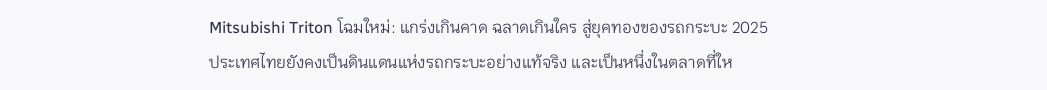Mitsubishi Triton โฉมใหม่: แกร่งเกินคาด ฉลาดเกินใคร สู่ยุคทองของรถกระบะ 2025
ประเทศไทยยังคงเป็นดินแดนแห่งรถกระบะอย่างแท้จริง และเป็นหนึ่งในตลาดที่ให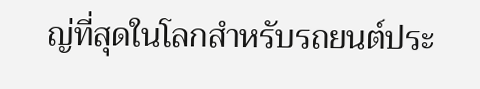ญ่ที่สุดในโลกสำหรับรถยนต์ประ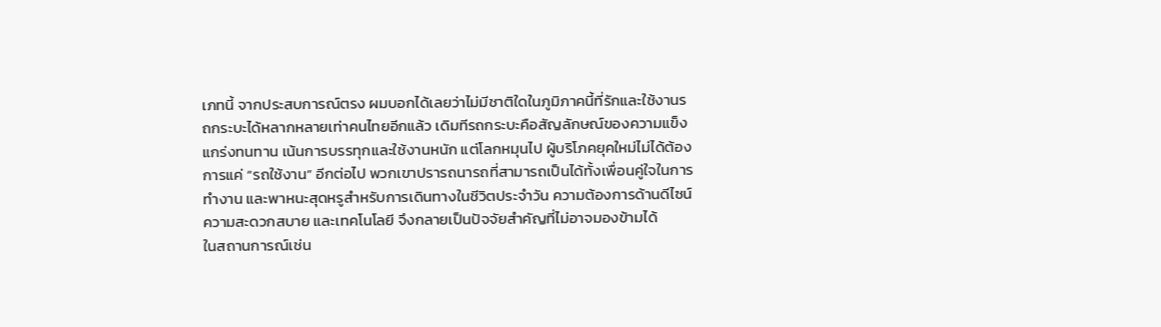เภทนี้ จากประสบการณ์ตรง ผมบอกได้เลยว่าไม่มีชาติใดในภูมิภาคนี้ที่รักและใช้งานรถกระบะได้หลากหลายเท่าคนไทยอีกแล้ว เดิมทีรถกระบะคือสัญลักษณ์ของความแข็งแกร่งทนทาน เน้นการบรรทุกและใช้งานหนัก แต่โลกหมุนไป ผู้บริโภคยุคใหม่ไม่ได้ต้องการแค่ “รถใช้งาน” อีกต่อไป พวกเขาปรารถนารถที่สามารถเป็นได้ทั้งเพื่อนคู่ใจในการทำงาน และพาหนะสุดหรูสำหรับการเดินทางในชีวิตประจำวัน ความต้องการด้านดีไซน์ ความสะดวกสบาย และเทคโนโลยี จึงกลายเป็นปัจจัยสำคัญที่ไม่อาจมองข้ามได้
ในสถานการณ์เช่น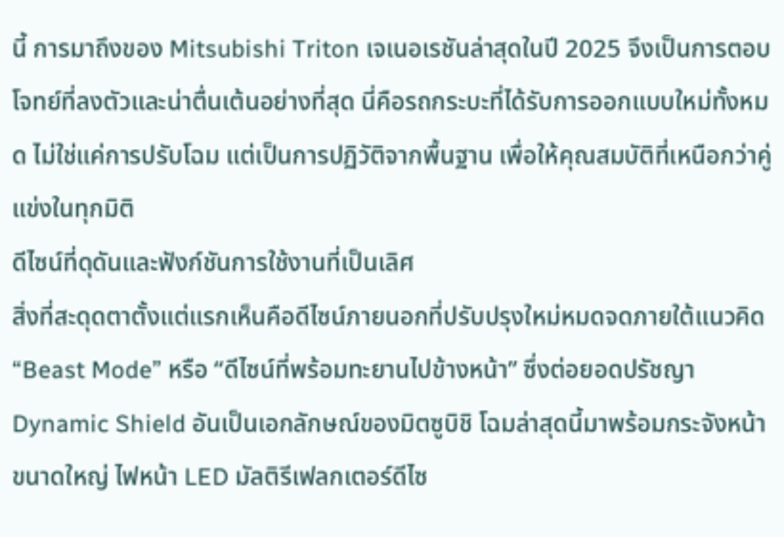นี้ การมาถึงของ Mitsubishi Triton เจเนอเรชันล่าสุดในปี 2025 จึงเป็นการตอบโจทย์ที่ลงตัวและน่าตื่นเต้นอย่างที่สุด นี่คือรถกระบะที่ได้รับการออกแบบใหม่ทั้งหมด ไม่ใช่แค่การปรับโฉม แต่เป็นการปฏิวัติจากพื้นฐาน เพื่อให้คุณสมบัติที่เหนือกว่าคู่แข่งในทุกมิติ
ดีไซน์ที่ดุดันและฟังก์ชันการใช้งานที่เป็นเลิศ
สิ่งที่สะดุดตาตั้งแต่แรกเห็นคือดีไซน์ภายนอกที่ปรับปรุงใหม่หมดจดภายใต้แนวคิด “Beast Mode” หรือ “ดีไซน์ที่พร้อมทะยานไปข้างหน้า” ซึ่งต่อยอดปรัชญา Dynamic Shield อันเป็นเอกลักษณ์ของมิตซูบิชิ โฉมล่าสุดนี้มาพร้อมกระจังหน้าขนาดใหญ่ ไฟหน้า LED มัลติรีเฟลกเตอร์ดีไซ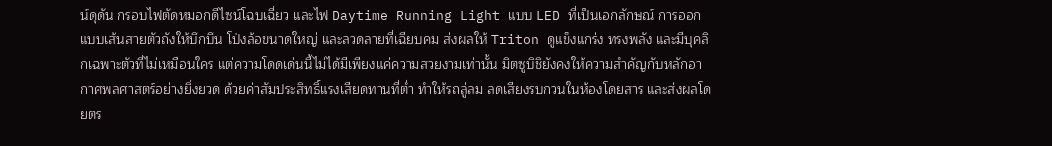น์ดุดัน กรอบไฟตัดหมอกดีไซน์โฉบเฉี่ยว และไฟ Daytime Running Light แบบ LED ที่เป็นเอกลักษณ์ การออกแบบเส้นสายตัวถังให้บึกบึน โป่งล้อขนาดใหญ่ และลวดลายที่เฉียบคม ส่งผลให้ Triton ดูแข็งแกร่ง ทรงพลัง และมีบุคลิกเฉพาะตัวที่ไม่เหมือนใคร แต่ความโดดเด่นนี้ไม่ได้มีเพียงแค่ความสวยงามเท่านั้น มิตซูบิชิยังคงให้ความสำคัญกับหลักอากาศพลศาสตร์อย่างยิ่งยวด ด้วยค่าสัมประสิทธิ์แรงเสียดทานที่ต่ำ ทำให้รถลู่ลม ลดเสียงรบกวนในห้องโดยสาร และส่งผลโดยตร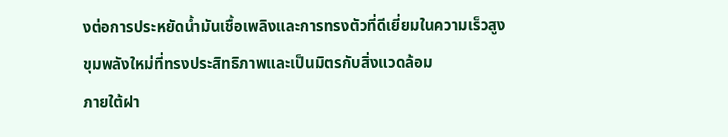งต่อการประหยัดน้ำมันเชื้อเพลิงและการทรงตัวที่ดีเยี่ยมในความเร็วสูง
ขุมพลังใหม่ที่ทรงประสิทธิภาพและเป็นมิตรกับสิ่งแวดล้อม
ภายใต้ฝา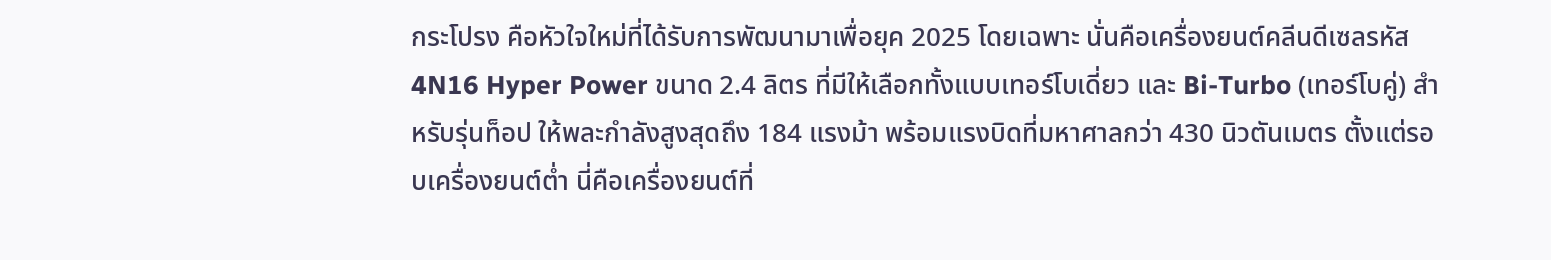กระโปรง คือหัวใจใหม่ที่ได้รับการพัฒนามาเพื่อยุค 2025 โดยเฉพาะ นั่นคือเครื่องยนต์คลีนดีเซลรหัส 4N16 Hyper Power ขนาด 2.4 ลิตร ที่มีให้เลือกทั้งแบบเทอร์โบเดี่ยว และ Bi-Turbo (เทอร์โบคู่) สำหรับรุ่นท็อป ให้พละกำลังสูงสุดถึง 184 แรงม้า พร้อมแรงบิดที่มหาศาลกว่า 430 นิวตันเมตร ตั้งแต่รอบเครื่องยนต์ต่ำ นี่คือเครื่องยนต์ที่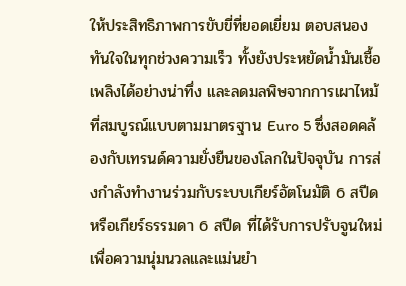ให้ประสิทธิภาพการขับขี่ที่ยอดเยี่ยม ตอบสนองทันใจในทุกช่วงความเร็ว ทั้งยังประหยัดน้ำมันเชื้อเพลิงได้อย่างน่าทึ่ง และลดมลพิษจากการเผาไหม้ที่สมบูรณ์แบบตามมาตรฐาน Euro 5 ซึ่งสอดคล้องกับเทรนด์ความยั่งยืนของโลกในปัจจุบัน การส่งกำลังทำงานร่วมกับระบบเกียร์อัตโนมัติ 6 สปีด หรือเกียร์ธรรมดา 6 สปีด ที่ได้รับการปรับจูนใหม่เพื่อความนุ่มนวลและแม่นยำ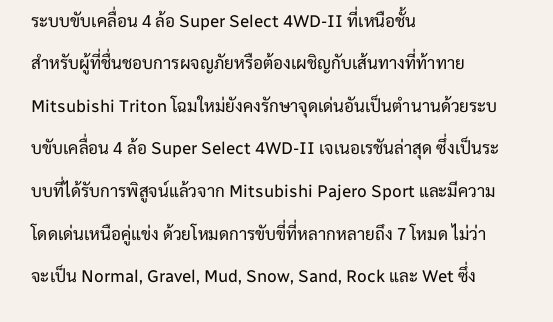ระบบขับเคลื่อน 4 ล้อ Super Select 4WD-II ที่เหนือชั้น
สำหรับผู้ที่ชื่นชอบการผจญภัยหรือต้องเผชิญกับเส้นทางที่ท้าทาย Mitsubishi Triton โฉมใหม่ยังคงรักษาจุดเด่นอันเป็นตำนานด้วยระบบขับเคลื่อน 4 ล้อ Super Select 4WD-II เจเนอเรชันล่าสุด ซึ่งเป็นระบบที่ได้รับการพิสูจน์แล้วจาก Mitsubishi Pajero Sport และมีความโดดเด่นเหนือคู่แข่ง ด้วยโหมดการขับขี่ที่หลากหลายถึง 7 โหมด ไม่ว่าจะเป็น Normal, Gravel, Mud, Snow, Sand, Rock และ Wet ซึ่ง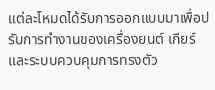แต่ละโหมดได้รับการออกแบบมาเพื่อปรับการทำงานของเครื่องยนต์ เกียร์ และระบบควบคุมการทรงตัว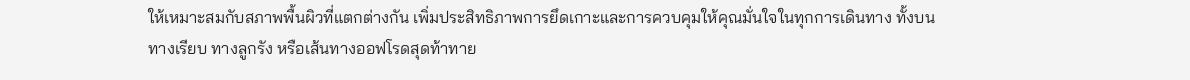ให้เหมาะสมกับสภาพพื้นผิวที่แตกต่างกัน เพิ่มประสิทธิภาพการยึดเกาะและการควบคุมให้คุณมั่นใจในทุกการเดินทาง ทั้งบนทางเรียบ ทางลูกรัง หรือเส้นทางออฟโรดสุดท้าทาย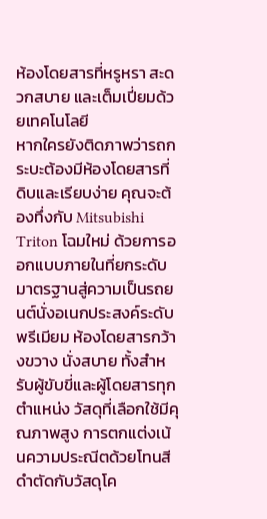ห้องโดยสารที่หรูหรา สะดวกสบาย และเต็มเปี่ยมด้วยเทคโนโลยี
หากใครยังติดภาพว่ารถกระบะต้องมีห้องโดยสารที่ดิบและเรียบง่าย คุณจะต้องทึ่งกับ Mitsubishi Triton โฉมใหม่ ด้วยการออกแบบภายในที่ยกระดับมาตรฐานสู่ความเป็นรถยนต์นั่งอเนกประสงค์ระดับพรีเมียม ห้องโดยสารกว้างขวาง นั่งสบาย ทั้งสำหรับผู้ขับขี่และผู้โดยสารทุกตำแหน่ง วัสดุที่เลือกใช้มีคุณภาพสูง การตกแต่งเน้นความประณีตด้วยโทนสีดำตัดกับวัสดุโค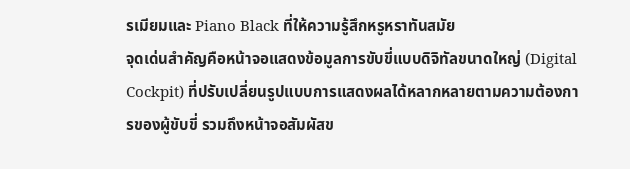รเมียมและ Piano Black ที่ให้ความรู้สึกหรูหราทันสมัย
จุดเด่นสำคัญคือหน้าจอแสดงข้อมูลการขับขี่แบบดิจิทัลขนาดใหญ่ (Digital Cockpit) ที่ปรับเปลี่ยนรูปแบบการแสดงผลได้หลากหลายตามความต้องการของผู้ขับขี่ รวมถึงหน้าจอสัมผัสข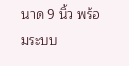นาด 9 นิ้ว พร้อมระบบ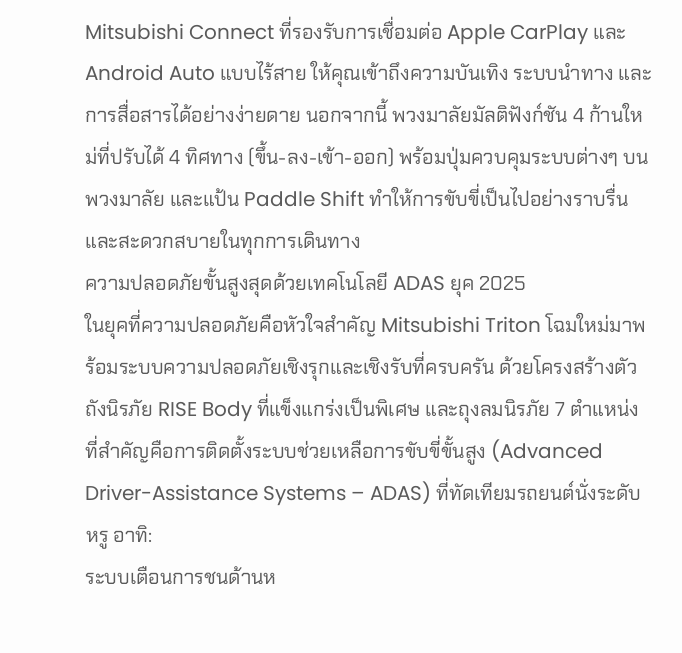Mitsubishi Connect ที่รองรับการเชื่อมต่อ Apple CarPlay และ Android Auto แบบไร้สาย ให้คุณเข้าถึงความบันเทิง ระบบนำทาง และการสื่อสารได้อย่างง่ายดาย นอกจากนี้ พวงมาลัยมัลติฟังก์ชัน 4 ก้านใหม่ที่ปรับได้ 4 ทิศทาง (ขึ้น-ลง-เข้า-ออก) พร้อมปุ่มควบคุมระบบต่างๆ บนพวงมาลัย และแป้น Paddle Shift ทำให้การขับขี่เป็นไปอย่างราบรื่นและสะดวกสบายในทุกการเดินทาง
ความปลอดภัยขั้นสูงสุดด้วยเทคโนโลยี ADAS ยุค 2025
ในยุคที่ความปลอดภัยคือหัวใจสำคัญ Mitsubishi Triton โฉมใหม่มาพร้อมระบบความปลอดภัยเชิงรุกและเชิงรับที่ครบครัน ด้วยโครงสร้างตัวถังนิรภัย RISE Body ที่แข็งแกร่งเป็นพิเศษ และถุงลมนิรภัย 7 ตำแหน่ง ที่สำคัญคือการติดตั้งระบบช่วยเหลือการขับขี่ขั้นสูง (Advanced Driver-Assistance Systems – ADAS) ที่ทัดเทียมรถยนต์นั่งระดับหรู อาทิ:
ระบบเตือนการชนด้านห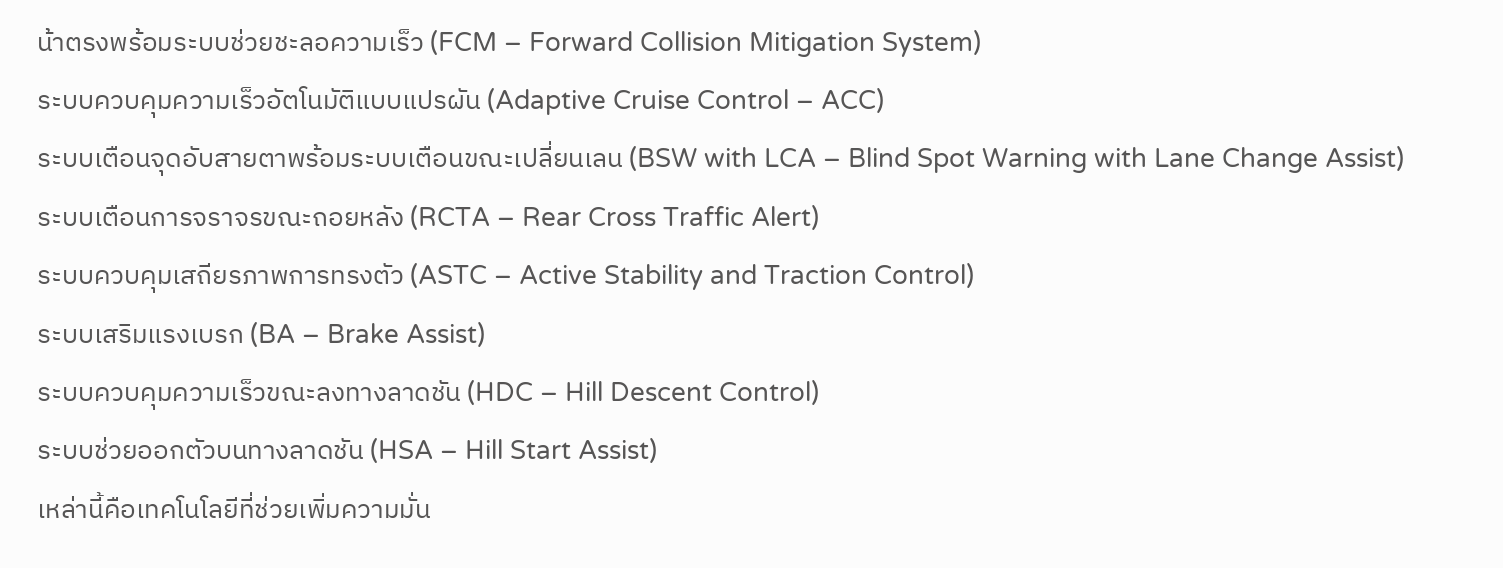น้าตรงพร้อมระบบช่วยชะลอความเร็ว (FCM – Forward Collision Mitigation System)
ระบบควบคุมความเร็วอัตโนมัติแบบแปรผัน (Adaptive Cruise Control – ACC)
ระบบเตือนจุดอับสายตาพร้อมระบบเตือนขณะเปลี่ยนเลน (BSW with LCA – Blind Spot Warning with Lane Change Assist)
ระบบเตือนการจราจรขณะถอยหลัง (RCTA – Rear Cross Traffic Alert)
ระบบควบคุมเสถียรภาพการทรงตัว (ASTC – Active Stability and Traction Control)
ระบบเสริมแรงเบรก (BA – Brake Assist)
ระบบควบคุมความเร็วขณะลงทางลาดชัน (HDC – Hill Descent Control)
ระบบช่วยออกตัวบนทางลาดชัน (HSA – Hill Start Assist)
เหล่านี้คือเทคโนโลยีที่ช่วยเพิ่มความมั่น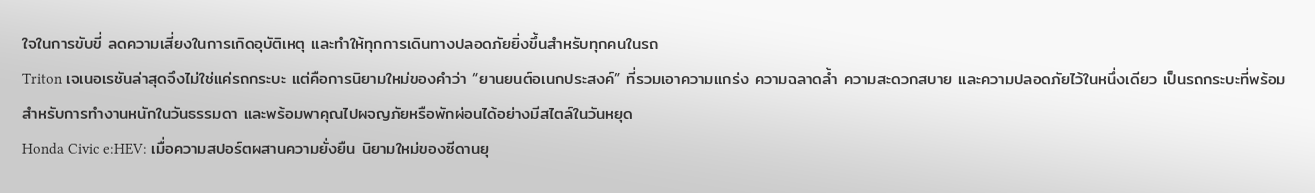ใจในการขับขี่ ลดความเสี่ยงในการเกิดอุบัติเหตุ และทำให้ทุกการเดินทางปลอดภัยยิ่งขึ้นสำหรับทุกคนในรถ
Triton เจเนอเรชันล่าสุดจึงไม่ใช่แค่รถกระบะ แต่คือการนิยามใหม่ของคำว่า “ยานยนต์อเนกประสงค์” ที่รวมเอาความแกร่ง ความฉลาดล้ำ ความสะดวกสบาย และความปลอดภัยไว้ในหนึ่งเดียว เป็นรถกระบะที่พร้อมสำหรับการทำงานหนักในวันธรรมดา และพร้อมพาคุณไปผจญภัยหรือพักผ่อนได้อย่างมีสไตล์ในวันหยุด
Honda Civic e:HEV: เมื่อความสปอร์ตผสานความยั่งยืน นิยามใหม่ของซีดานยุ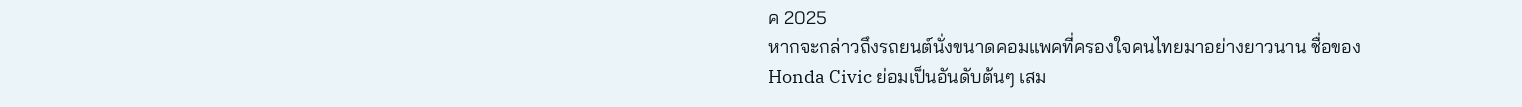ค 2025
หากจะกล่าวถึงรถยนต์นั่งขนาดคอมแพคที่ครองใจคนไทยมาอย่างยาวนาน ชื่อของ Honda Civic ย่อมเป็นอันดับต้นๆ เสม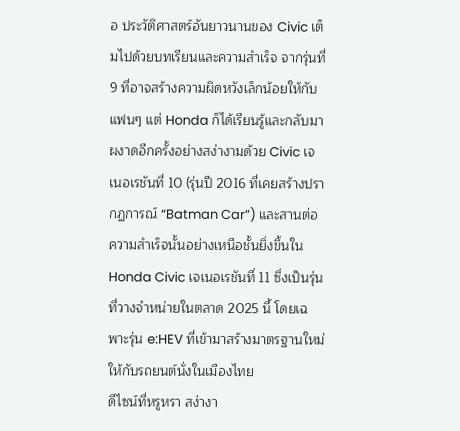อ ประวัติศาสตร์อันยาวนานของ Civic เต็มไปด้วยบทเรียนและความสำเร็จ จากรุ่นที่ 9 ที่อาจสร้างความผิดหวังเล็กน้อยให้กับแฟนๆ แต่ Honda ก็ได้เรียนรู้และกลับมาผงาดอีกครั้งอย่างสง่างามด้วย Civic เจเนอเรชันที่ 10 (รุ่นปี 2016 ที่เคยสร้างปรากฏการณ์ “Batman Car”) และสานต่อความสำเร็จนั้นอย่างเหนือชั้นยิ่งขึ้นใน Honda Civic เจเนอเรชันที่ 11 ซึ่งเป็นรุ่นที่วางจำหน่ายในตลาด 2025 นี้ โดยเฉพาะรุ่น e:HEV ที่เข้ามาสร้างมาตรฐานใหม่ให้กับรถยนต์นั่งในเมืองไทย
ดีไซน์ที่หรูหรา สง่างา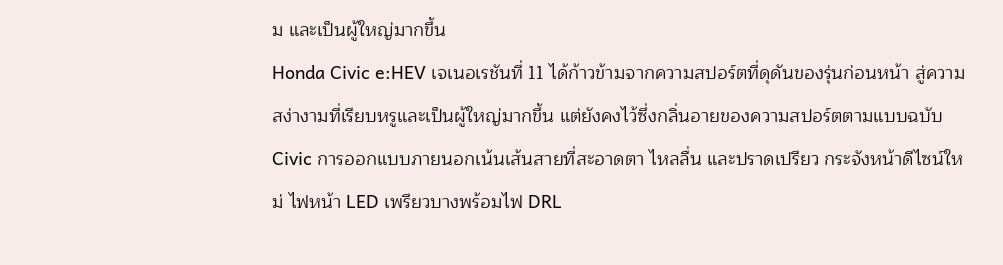ม และเป็นผู้ใหญ่มากขึ้น
Honda Civic e:HEV เจเนอเรชันที่ 11 ได้ก้าวข้ามจากความสปอร์ตที่ดุดันของรุ่นก่อนหน้า สู่ความสง่างามที่เรียบหรูและเป็นผู้ใหญ่มากขึ้น แต่ยังคงไว้ซึ่งกลิ่นอายของความสปอร์ตตามแบบฉบับ Civic การออกแบบภายนอกเน้นเส้นสายที่สะอาดตา ไหลลื่น และปราดเปรียว กระจังหน้าดีไซน์ใหม่ ไฟหน้า LED เพรียวบางพร้อมไฟ DRL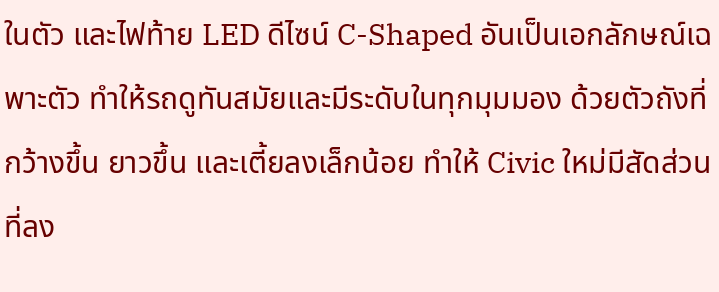ในตัว และไฟท้าย LED ดีไซน์ C-Shaped อันเป็นเอกลักษณ์เฉพาะตัว ทำให้รถดูทันสมัยและมีระดับในทุกมุมมอง ด้วยตัวถังที่กว้างขึ้น ยาวขึ้น และเตี้ยลงเล็กน้อย ทำให้ Civic ใหม่มีสัดส่วนที่ลง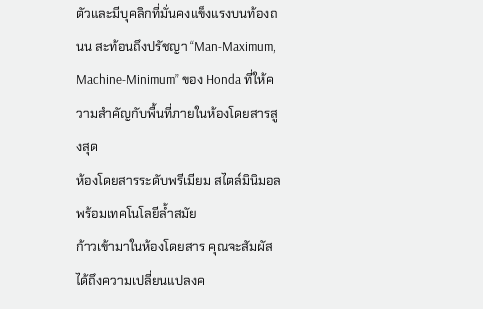ตัวและมีบุคลิกที่มั่นคงแข็งแรงบนท้องถนน สะท้อนถึงปรัชญา “Man-Maximum, Machine-Minimum” ของ Honda ที่ให้ความสำคัญกับพื้นที่ภายในห้องโดยสารสูงสุด
ห้องโดยสารระดับพรีเมียม สไตล์มินิมอล พร้อมเทคโนโลยีล้ำสมัย
ก้าวเข้ามาในห้องโดยสาร คุณจะสัมผัสได้ถึงความเปลี่ยนแปลงค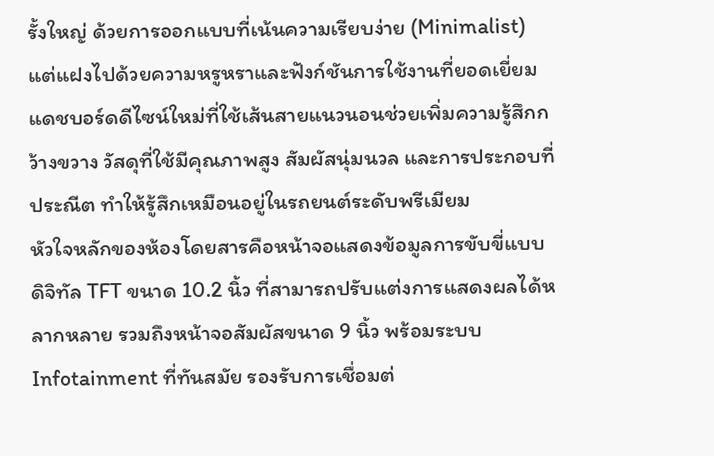รั้งใหญ่ ด้วยการออกแบบที่เน้นความเรียบง่าย (Minimalist) แต่แฝงไปด้วยความหรูหราและฟังก์ชันการใช้งานที่ยอดเยี่ยม แดชบอร์ดดีไซน์ใหม่ที่ใช้เส้นสายแนวนอนช่วยเพิ่มความรู้สึกกว้างขวาง วัสดุที่ใช้มีคุณภาพสูง สัมผัสนุ่มนวล และการประกอบที่ประณีต ทำให้รู้สึกเหมือนอยู่ในรถยนต์ระดับพรีเมียม
หัวใจหลักของห้องโดยสารคือหน้าจอแสดงข้อมูลการขับขี่แบบดิจิทัล TFT ขนาด 10.2 นิ้ว ที่สามารถปรับแต่งการแสดงผลได้หลากหลาย รวมถึงหน้าจอสัมผัสขนาด 9 นิ้ว พร้อมระบบ Infotainment ที่ทันสมัย รองรับการเชื่อมต่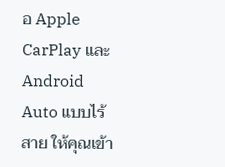อ Apple CarPlay และ Android Auto แบบไร้สาย ให้คุณเข้า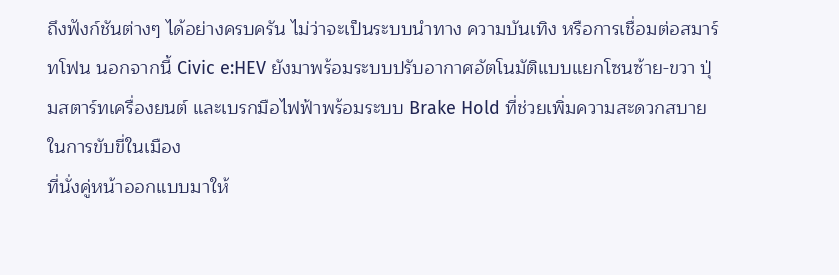ถึงฟังก์ชันต่างๆ ได้อย่างครบครัน ไม่ว่าจะเป็นระบบนำทาง ความบันเทิง หรือการเชื่อมต่อสมาร์ทโฟน นอกจากนี้ Civic e:HEV ยังมาพร้อมระบบปรับอากาศอัตโนมัติแบบแยกโซนซ้าย-ขวา ปุ่มสตาร์ทเครื่องยนต์ และเบรกมือไฟฟ้าพร้อมระบบ Brake Hold ที่ช่วยเพิ่มความสะดวกสบายในการขับขี่ในเมือง
ที่นั่งคู่หน้าออกแบบมาให้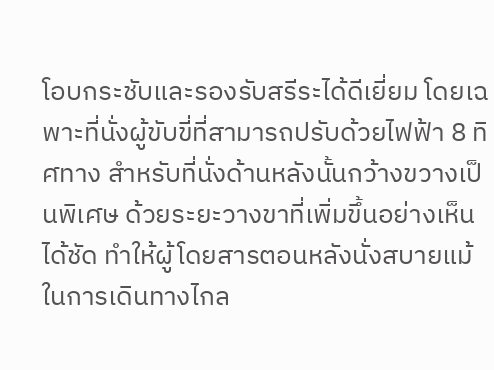โอบกระชับและรองรับสรีระได้ดีเยี่ยม โดยเฉพาะที่นั่งผู้ขับขี่ที่สามารถปรับด้วยไฟฟ้า 8 ทิศทาง สำหรับที่นั่งด้านหลังนั้นกว้างขวางเป็นพิเศษ ด้วยระยะวางขาที่เพิ่มขึ้นอย่างเห็นได้ชัด ทำให้ผู้โดยสารตอนหลังนั่งสบายแม้ในการเดินทางไกล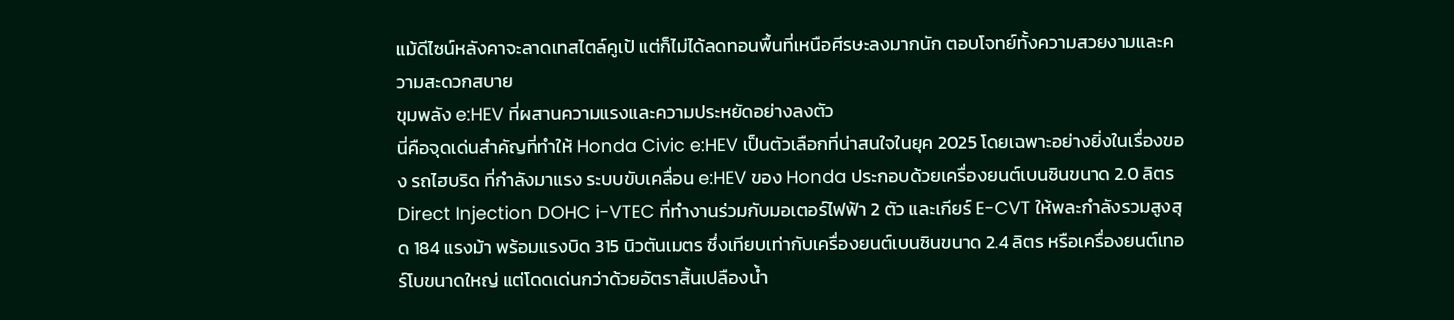แม้ดีไซน์หลังคาจะลาดเทสไตล์คูเป้ แต่ก็ไม่ได้ลดทอนพื้นที่เหนือศีรษะลงมากนัก ตอบโจทย์ทั้งความสวยงามและความสะดวกสบาย
ขุมพลัง e:HEV ที่ผสานความแรงและความประหยัดอย่างลงตัว
นี่คือจุดเด่นสำคัญที่ทำให้ Honda Civic e:HEV เป็นตัวเลือกที่น่าสนใจในยุค 2025 โดยเฉพาะอย่างยิ่งในเรื่องของ รถไฮบริด ที่กำลังมาแรง ระบบขับเคลื่อน e:HEV ของ Honda ประกอบด้วยเครื่องยนต์เบนซินขนาด 2.0 ลิตร Direct Injection DOHC i-VTEC ที่ทำงานร่วมกับมอเตอร์ไฟฟ้า 2 ตัว และเกียร์ E-CVT ให้พละกำลังรวมสูงสุด 184 แรงม้า พร้อมแรงบิด 315 นิวตันเมตร ซึ่งเทียบเท่ากับเครื่องยนต์เบนซินขนาด 2.4 ลิตร หรือเครื่องยนต์เทอร์โบขนาดใหญ่ แต่โดดเด่นกว่าด้วยอัตราสิ้นเปลืองน้ำ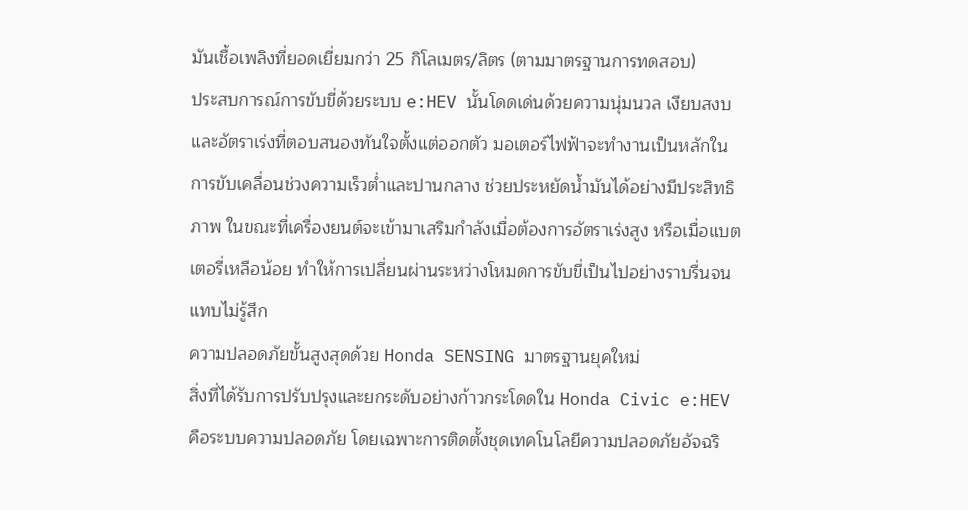มันเชื้อเพลิงที่ยอดเยี่ยมกว่า 25 กิโลเมตร/ลิตร (ตามมาตรฐานการทดสอบ)
ประสบการณ์การขับขี่ด้วยระบบ e:HEV นั้นโดดเด่นด้วยความนุ่มนวล เงียบสงบ และอัตราเร่งที่ตอบสนองทันใจตั้งแต่ออกตัว มอเตอร์ไฟฟ้าจะทำงานเป็นหลักในการขับเคลื่อนช่วงความเร็วต่ำและปานกลาง ช่วยประหยัดน้ำมันได้อย่างมีประสิทธิภาพ ในขณะที่เครื่องยนต์จะเข้ามาเสริมกำลังเมื่อต้องการอัตราเร่งสูง หรือเมื่อแบตเตอรี่เหลือน้อย ทำให้การเปลี่ยนผ่านระหว่างโหมดการขับขี่เป็นไปอย่างราบรื่นจนแทบไม่รู้สึก
ความปลอดภัยขั้นสูงสุดด้วย Honda SENSING มาตรฐานยุคใหม่
สิ่งที่ได้รับการปรับปรุงและยกระดับอย่างก้าวกระโดดใน Honda Civic e:HEV คือระบบความปลอดภัย โดยเฉพาะการติดตั้งชุดเทคโนโลยีความปลอดภัยอัจฉริ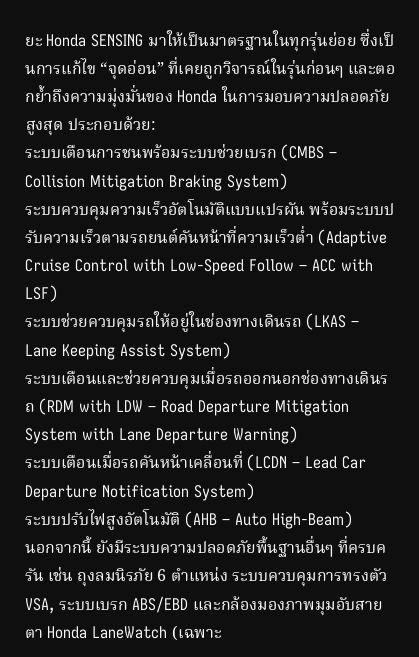ยะ Honda SENSING มาให้เป็นมาตรฐานในทุกรุ่นย่อย ซึ่งเป็นการแก้ไข “จุดอ่อน” ที่เคยถูกวิจารณ์ในรุ่นก่อนๆ และตอกย้ำถึงความมุ่งมั่นของ Honda ในการมอบความปลอดภัยสูงสุด ประกอบด้วย:
ระบบเตือนการชนพร้อมระบบช่วยเบรก (CMBS – Collision Mitigation Braking System)
ระบบควบคุมความเร็วอัตโนมัติแบบแปรผัน พร้อมระบบปรับความเร็วตามรถยนต์คันหน้าที่ความเร็วต่ำ (Adaptive Cruise Control with Low-Speed Follow – ACC with LSF)
ระบบช่วยควบคุมรถให้อยู่ในช่องทางเดินรถ (LKAS – Lane Keeping Assist System)
ระบบเตือนและช่วยควบคุมเมื่อรถออกนอกช่องทางเดินรถ (RDM with LDW – Road Departure Mitigation System with Lane Departure Warning)
ระบบเตือนเมื่อรถคันหน้าเคลื่อนที่ (LCDN – Lead Car Departure Notification System)
ระบบปรับไฟสูงอัตโนมัติ (AHB – Auto High-Beam)
นอกจากนี้ ยังมีระบบความปลอดภัยพื้นฐานอื่นๆ ที่ครบครัน เช่น ถุงลมนิรภัย 6 ตำแหน่ง ระบบควบคุมการทรงตัว VSA, ระบบเบรก ABS/EBD และกล้องมองภาพมุมอับสายตา Honda LaneWatch (เฉพาะ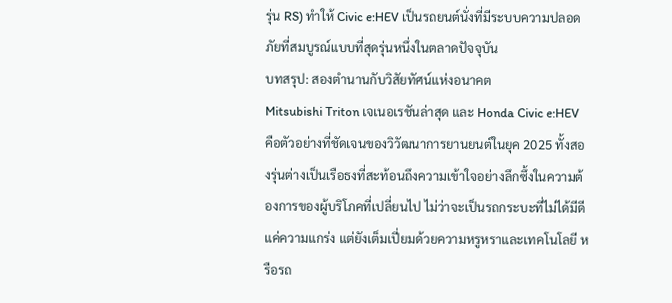รุ่น RS) ทำให้ Civic e:HEV เป็นรถยนต์นั่งที่มีระบบความปลอดภัยที่สมบูรณ์แบบที่สุดรุ่นหนึ่งในตลาดปัจจุบัน
บทสรุป: สองตำนานกับวิสัยทัศน์แห่งอนาคต
Mitsubishi Triton เจเนอเรชันล่าสุด และ Honda Civic e:HEV คือตัวอย่างที่ชัดเจนของวิวัฒนาการยานยนต์ในยุค 2025 ทั้งสองรุ่นต่างเป็นเรือธงที่สะท้อนถึงความเข้าใจอย่างลึกซึ้งในความต้องการของผู้บริโภคที่เปลี่ยนไป ไม่ว่าจะเป็นรถกระบะที่ไม่ได้มีดีแค่ความแกร่ง แต่ยังเต็มเปี่ยมด้วยความหรูหราและเทคโนโลยี หรือรถ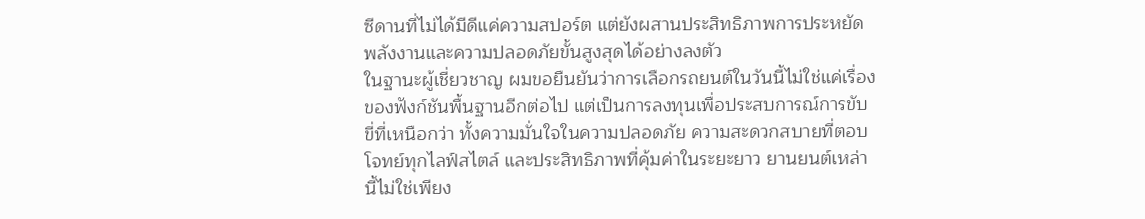ซีดานที่ไม่ได้มีดีแค่ความสปอร์ต แต่ยังผสานประสิทธิภาพการประหยัดพลังงานและความปลอดภัยขั้นสูงสุดได้อย่างลงตัว
ในฐานะผู้เชี่ยวชาญ ผมขอยืนยันว่าการเลือกรถยนต์ในวันนี้ไม่ใช่แค่เรื่องของฟังก์ชันพื้นฐานอีกต่อไป แต่เป็นการลงทุนเพื่อประสบการณ์การขับขี่ที่เหนือกว่า ทั้งความมั่นใจในความปลอดภัย ความสะดวกสบายที่ตอบโจทย์ทุกไลฟ์สไตล์ และประสิทธิภาพที่คุ้มค่าในระยะยาว ยานยนต์เหล่านี้ไม่ใช่เพียง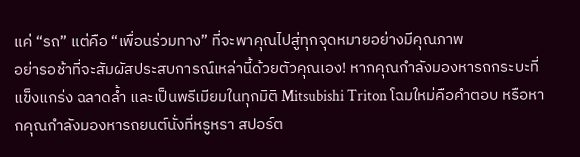แค่ “รถ” แต่คือ “เพื่อนร่วมทาง” ที่จะพาคุณไปสู่ทุกจุดหมายอย่างมีคุณภาพ
อย่ารอช้าที่จะสัมผัสประสบการณ์เหล่านี้ด้วยตัวคุณเอง! หากคุณกำลังมองหารถกระบะที่แข็งแกร่ง ฉลาดล้ำ และเป็นพรีเมียมในทุกมิติ Mitsubishi Triton โฉมใหม่คือคำตอบ หรือหากคุณกำลังมองหารถยนต์นั่งที่หรูหรา สปอร์ต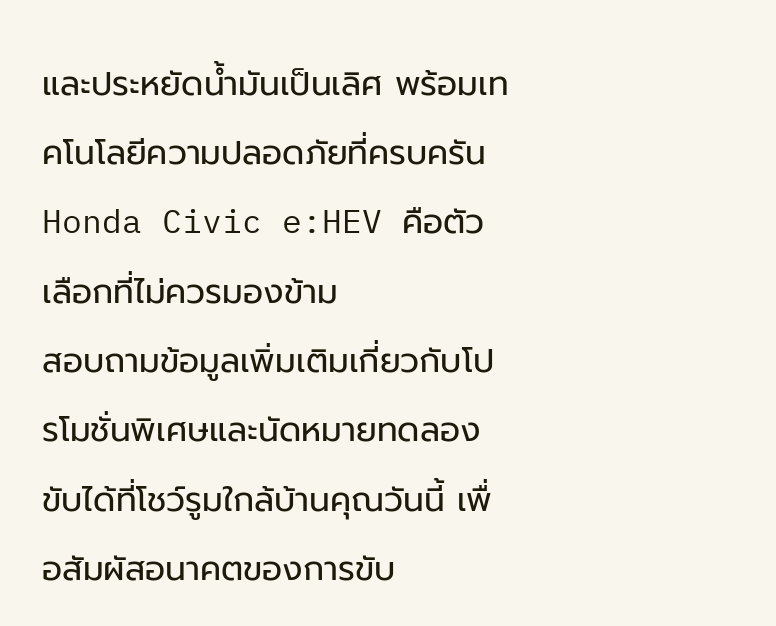และประหยัดน้ำมันเป็นเลิศ พร้อมเทคโนโลยีความปลอดภัยที่ครบครัน Honda Civic e:HEV คือตัวเลือกที่ไม่ควรมองข้าม
สอบถามข้อมูลเพิ่มเติมเกี่ยวกับโปรโมชั่นพิเศษและนัดหมายทดลองขับได้ที่โชว์รูมใกล้บ้านคุณวันนี้ เพื่อสัมผัสอนาคตของการขับ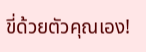ขี่ด้วยตัวคุณเอง!